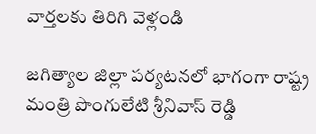వార్తలకు తిరిగి వెళ్లండి

జగిత్యాల జిల్లా పర్యటనలో భాగంగా రాష్ట్ర మంత్రి పొంగులేటి శ్రీనివాస్ రెడ్డి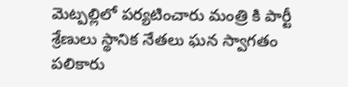మెట్పల్లిలో పర్యటించారు మంత్రి కి పార్టీ శ్రేణులు స్థానిక నేతలు ఘన స్వాగతం పలికారు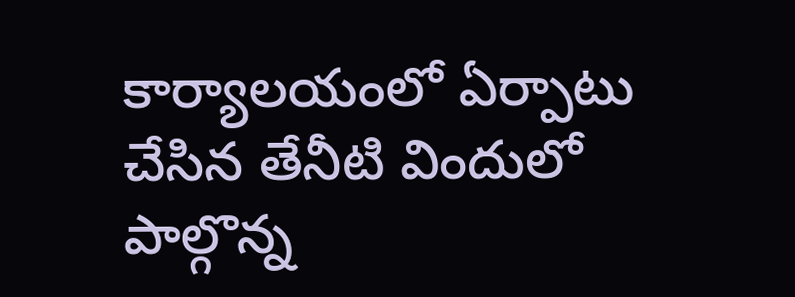కార్యాలయంలో ఏర్పాటు చేసిన తేనీటి విందులో పాల్గొన్న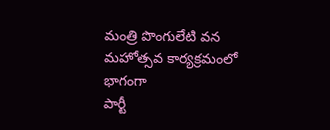మంత్రి పొంగులేటి వన మహోత్సవ కార్యక్రమంలో భాగంగా
పార్టీ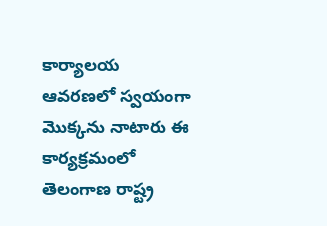కార్యాలయ ఆవరణలో స్వయంగా మొక్కను నాటారు ఈ కార్యక్రమంలో తెలంగాణ రాష్ట్ర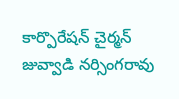కార్పొరేషన్ చైర్మన్ జువ్వాడి నర్సింగరావు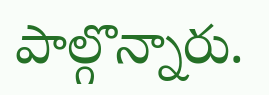పాల్గొన్నారు.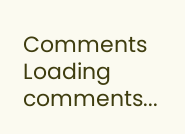Comments
Loading comments...